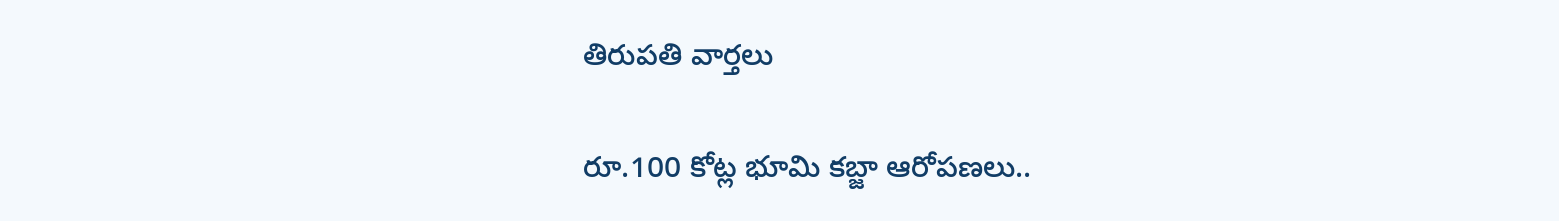తిరుపతి వార్తలు

రూ.100 కోట్ల భూమి కబ్జా ఆరోపణలు..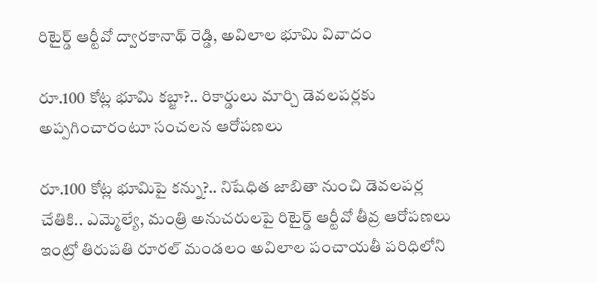రిటైర్డ్ ఆర్టీవో ద్వారకానాథ్ రెడ్డి, అవిలాల భూమి వివాదం

రూ.100 కోట్ల భూమి కబ్జా?.. రికార్డులు మార్చి డెవలపర్లకు అప్పగించారంటూ సంచలన ఆరోపణలు

రూ.100 కోట్ల భూమిపై కన్ను?.. నిషేధిత జాబితా నుంచి డెవలపర్ల చేతికి.. ఎమ్మెల్యే, మంత్రి అనుచరులపై రిటైర్డ్ ఆర్టీవో తీవ్ర ఆరోపణలు ఇంట్రో తిరుపతి రూరల్ మండలం అవిలాల పంచాయతీ పరిధిలోని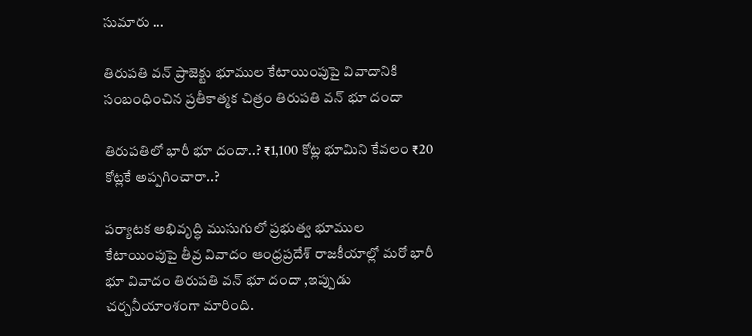సుమారు ...

తిరుపతి వన్ ప్రాజెక్టు భూముల కేటాయింపుపై వివాదానికి సంబంధించిన ప్రతీకాత్మక చిత్రం తిరుపతి వన్ భూ దందా

తిరుపతిలో భారీ భూ దందా..? ₹1,100 కోట్ల భూమిని కేవలం ₹20 కోట్లకే అప్పగించారా..?

పర్యాటక అభివృద్ధి ముసుగులో ప్రభుత్వ భూముల కేటాయింపుపై తీవ్ర వివాదం ఆంధ్రప్రదేశ్ రాజకీయాల్లో మరో భారీ భూ వివాదం తిరుపతి వన్ భూ దందా ,ఇప్పుడు చర్చనీయాంశంగా మారింది.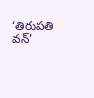‘తిరుపతి వన్’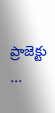ప్రాజెక్టు ...